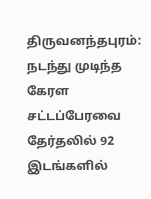திருவனந்தபுரம்: நடந்து முடிந்த கேரள சட்டப்பேரவை தேர்தலில் 92 இடங்களில்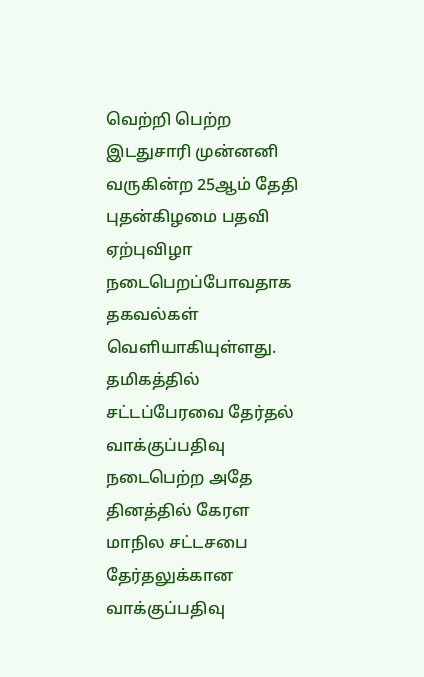வெற்றி பெற்ற இடதுசாரி முன்னனி வருகின்ற 25ஆம் தேதி புதன்கிழமை பதவி ஏற்புவிழா நடைபெறப்போவதாக தகவல்கள் வெளியாகியுள்ளது.
தமிகத்தில் சட்டப்பேரவை தேர்தல் வாக்குப்பதிவு நடைபெற்ற அதே தினத்தில் கேரள மாநில சட்டசபை தேர்தலுக்கான வாக்குப்பதிவு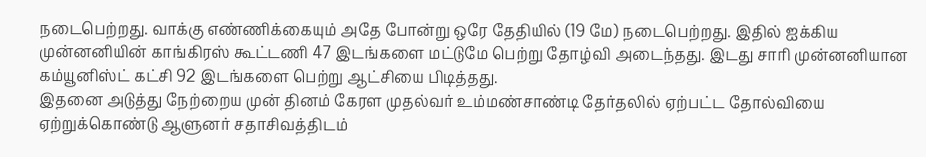நடைபெற்றது. வாக்கு எண்ணிக்கையும் அதே போன்று ஒரே தேதியில் (19 மே) நடைபெற்றது. இதில் ஐக்கிய முன்னனியின் காங்கிரஸ் கூட்டணி 47 இடங்களை மட்டுமே பெற்று தோழ்வி அடைந்தது. இடது சாரி முன்னனியான கம்யூனிஸ்ட் கட்சி 92 இடங்களை பெற்று ஆட்சியை பிடித்தது.
இதனை அடுத்து நேற்றைய முன் தினம் கேரள முதல்வர் உம்மண்சாண்டி தேர்தலில் ஏற்பட்ட தோல்வியை ஏற்றுக்கொண்டு ஆளுனர் சதாசிவத்திடம்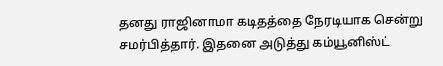தனது ராஜினாமா கடிதத்தை நேரடியாக சென்று சமர்பித்தார். இதனை அடுத்து கம்யூனிஸ்ட்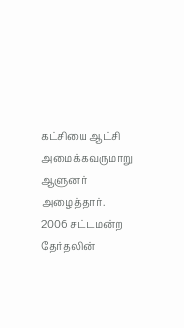கட்சியை ஆட்சி அமைக்கவருமாறு ஆளுனர் அழைத்தார். 2006 சட்டமன்ற தேர்தலின்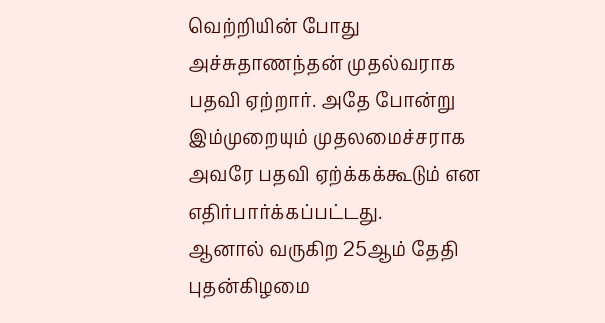வெற்றியின் போது அச்சுதாணந்தன் முதல்வராக பதவி ஏற்றார். அதே போன்று இம்முறையும் முதலமைச்சராக அவரே பதவி ஏற்க்கக்கூடும் என எதிர்பார்க்கப்பட்டது.
ஆனால் வருகிற 25ஆம் தேதி புதன்கிழமை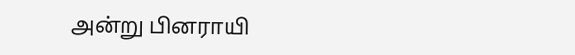அன்று பினராயி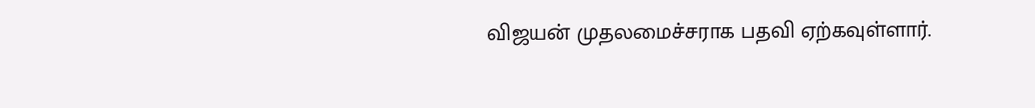விஜயன் முதலமைச்சராக பதவி ஏற்கவுள்ளார்.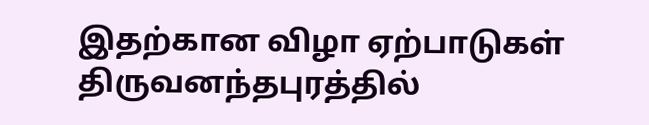இதற்கான விழா ஏற்பாடுகள் திருவனந்தபுரத்தில்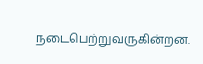நடைபெற்றுவருகின்றன.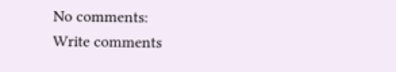No comments:
Write comments